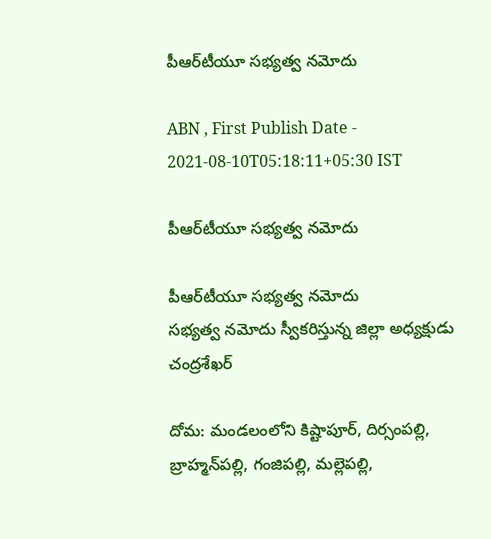పీఆర్‌టీయూ సభ్యత్వ నమోదు

ABN , First Publish Date - 2021-08-10T05:18:11+05:30 IST

పీఆర్‌టీయూ సభ్యత్వ నమోదు

పీఆర్‌టీయూ సభ్యత్వ నమోదు
సభ్యత్వ నమోదు స్వీకరిస్తున్న జిల్లా అధ్యక్షుడు చంద్రశేఖర్‌

దోమ: మండలంలోని కిష్టాపూర్‌, దిర్సంపల్లి, బ్రాహ్మన్‌పల్లి, గంజిపల్లి, మల్లెపల్లి,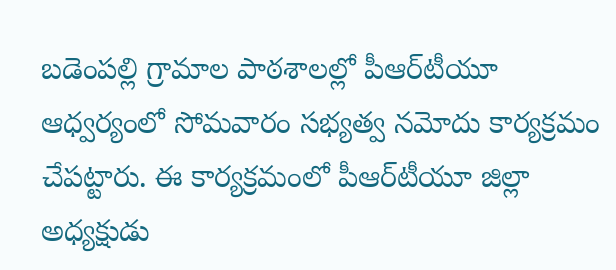బడెంపల్లి గ్రామాల పాఠశాలల్లో పీఆర్‌టీయూ ఆధ్వర్యంలో సోమవారం సభ్యత్వ నమోదు కార్యక్రమం చేపట్టారు. ఈ కార్యక్రమంలో పీఆర్‌టీయూ జిల్లా అధ్యక్షుడు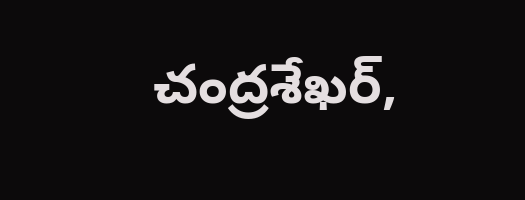చంద్రశేఖర్‌,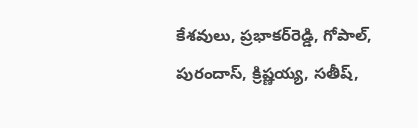కేశవులు, ప్రభాకర్‌రెడ్డి, గోపాల్‌, పురందాస్‌, క్రిష్ణయ్య, సతీష్‌,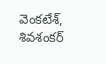వెంకటేశ్‌, శివశంకర్‌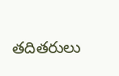తదితరులు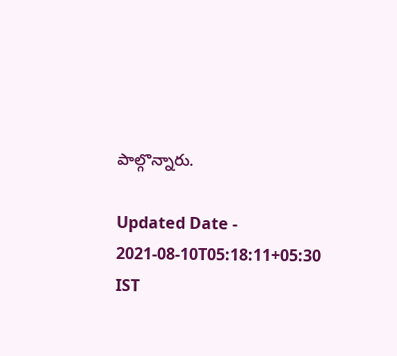పాల్గొన్నారు.

Updated Date - 2021-08-10T05:18:11+05:30 IST